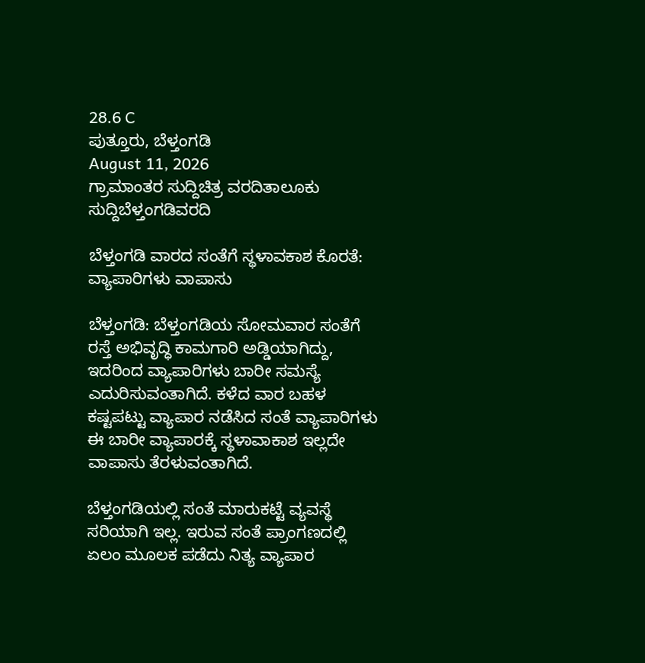28.6 C
ಪುತ್ತೂರು, ಬೆಳ್ತಂಗಡಿ
August 11, 2026
ಗ್ರಾಮಾಂತರ ಸುದ್ದಿಚಿತ್ರ ವರದಿತಾಲೂಕು ಸುದ್ದಿಬೆಳ್ತಂಗಡಿವರದಿ

ಬೆಳ್ತಂಗಡಿ ವಾರದ ಸಂತೆಗೆ ಸ್ಥಳಾವಕಾಶ ಕೊರತೆ: ವ್ಯಾಪಾರಿಗಳು ವಾಪಾಸು

ಬೆಳ್ತಂಗಡಿ: ಬೆಳ್ತಂಗಡಿಯ ಸೋಮವಾರ ಸಂತೆಗೆ ರಸ್ತೆ ಅಭಿವೃದ್ಧಿ ಕಾಮಗಾರಿ ಅಡ್ಡಿಯಾಗಿದ್ದು, ಇದರಿಂದ ವ್ಯಾಪಾರಿಗಳು ಬಾರೀ ಸಮಸ್ಯೆ ಎದುರಿಸುವಂತಾಗಿದೆ. ಕಳೆದ ವಾರ ಬಹಳ ಕಷ್ಟಪಟ್ಟು ವ್ಯಾಪಾರ ನಡೆಸಿದ ಸಂತೆ ವ್ಯಾಪಾರಿಗಳು ಈ ಬಾರೀ ವ್ಯಾಪಾರಕ್ಕೆ ಸ್ಥಳಾವಾಕಾಶ ಇಲ್ಲದೇ ವಾಪಾಸು ತೆರಳುವಂತಾಗಿದೆ.

ಬೆಳ್ತಂಗಡಿಯಲ್ಲಿ ಸಂತೆ ಮಾರುಕಟ್ಟೆ ವ್ಯವಸ್ಥೆ ಸರಿಯಾಗಿ ಇಲ್ಲ. ಇರುವ ಸಂತೆ ಪ್ರಾಂಗಣದಲ್ಲಿ ಏಲಂ ಮೂಲಕ ಪಡೆದು ನಿತ್ಯ ವ್ಯಾಪಾರ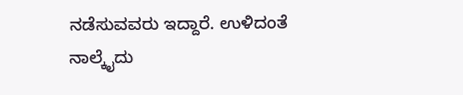ನಡೆಸುವವರು ಇದ್ದಾರೆ. ಉಳಿದಂತೆ ನಾಲ್ಕೈದು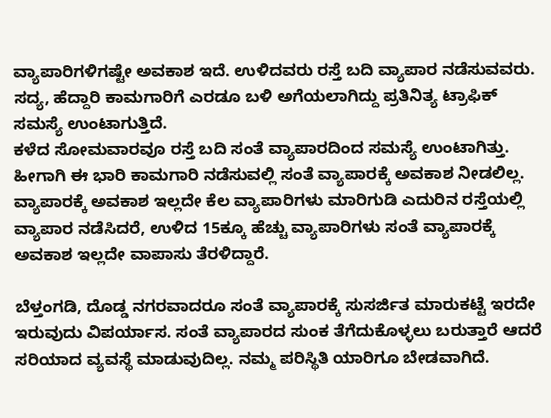ವ್ಯಾಪಾರಿಗಳಿಗಷ್ಟೇ ಅವಕಾಶ ಇದೆ. ಉಳಿದವರು ರಸ್ತೆ ಬದಿ ವ್ಯಾಪಾರ ನಡೆಸುವವರು. ಸದ್ಯ, ಹೆದ್ದಾರಿ ಕಾಮಗಾರಿಗೆ ಎರಡೂ ಬಳಿ ಅಗೆಯಲಾಗಿದ್ದು ಪ್ರತಿನಿತ್ಯ ಟ್ರಾಫಿಕ್ ಸಮಸ್ಯೆ ಉಂಟಾಗುತ್ತಿದೆ.
ಕಳೆದ ಸೋಮವಾರವೂ ರಸ್ತೆ ಬದಿ ಸಂತೆ ವ್ಯಾಪಾರದಿಂದ ಸಮಸ್ಯೆ ಉಂಟಾಗಿತ್ತು. ಹೀಗಾಗಿ ಈ ಭಾರಿ ಕಾಮಗಾರಿ ನಡೆಸುವಲ್ಲಿ ಸಂತೆ ವ್ಯಾಪಾರಕ್ಕೆ ಅವಕಾಶ ನೀಡಲಿಲ್ಲ. ವ್ಯಾಪಾರಕ್ಕೆ ಅವಕಾಶ ಇಲ್ಲದೇ ಕೆಲ ವ್ಯಾಪಾರಿಗಳು ಮಾರಿಗುಡಿ ಎದುರಿನ ರಸ್ತೆಯಲ್ಲಿ ವ್ಯಾಪಾರ ನಡೆಸಿದರೆ, ಉಳಿದ 15ಕ್ಕೂ ಹೆಚ್ಚು ವ್ಯಾಪಾರಿಗಳು ಸಂತೆ ವ್ಯಾಪಾರಕ್ಕೆ ಅವಕಾಶ ಇಲ್ಲದೇ ವಾಪಾಸು ತೆರಳಿದ್ದಾರೆ.

ಬೆಳ್ತಂಗಡಿ, ದೊಡ್ಡ ನಗರವಾದರೂ ಸಂತೆ ವ್ಯಾಪಾರಕ್ಕೆ ಸುಸರ್ಜಿತ ಮಾರುಕಟ್ಟೆ ಇರದೇ ಇರುವುದು ವಿಪರ್ಯಾಸ. ಸಂತೆ ವ್ಯಾಪಾರದ ಸುಂಕ ತೆಗೆದುಕೊಳ್ಳಲು ಬರುತ್ತಾರೆ ಆದರೆ ಸರಿಯಾದ ವ್ಯವಸ್ಥೆ ಮಾಡುವುದಿಲ್ಲ. ನಮ್ಮ ಪರಿಸ್ಥಿತಿ ಯಾರಿಗೂ ಬೇಡವಾಗಿದೆ.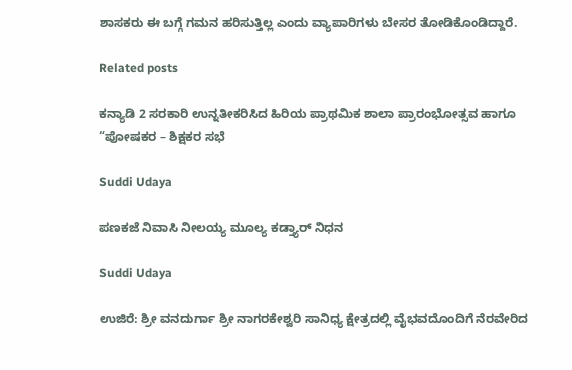ಶಾಸಕರು ಈ ಬಗ್ಗೆ ಗಮನ ಹರಿಸುತ್ತಿಲ್ಲ ಎಂದು ವ್ಯಾಪಾರಿಗಳು ಬೇಸರ ತೋಡಿಕೊಂಡಿದ್ದಾರೆ.

Related posts

ಕನ್ಯಾಡಿ 2 ಸರಕಾರಿ ಉನ್ನತೀಕರಿಸಿದ ಹಿರಿಯ ಪ್ರಾಥಮಿಕ ಶಾಲಾ ಪ್ರಾರಂಭೋತ್ಸವ ಹಾಗೂ “ಪೋಷಕರ – ಶಿಕ್ಷಕರ ಸಭೆ

Suddi Udaya

ಪಣಕಜೆ ನಿವಾಸಿ ನೀಲಯ್ಯ ಮೂಲ್ಯ ಕಡ್ತ್ಯಾರ್ ನಿಧನ

Suddi Udaya

ಉಜಿರೆ: ಶ್ರೀ ವನದುರ್ಗಾ ಶ್ರೀ ನಾಗರಕೇಶ್ವರಿ ಸಾನಿಧ್ಯ ಕ್ಷೇತ್ರದಲ್ಲಿ ವೈಭವದೊಂದಿಗೆ ನೆರವೇರಿದ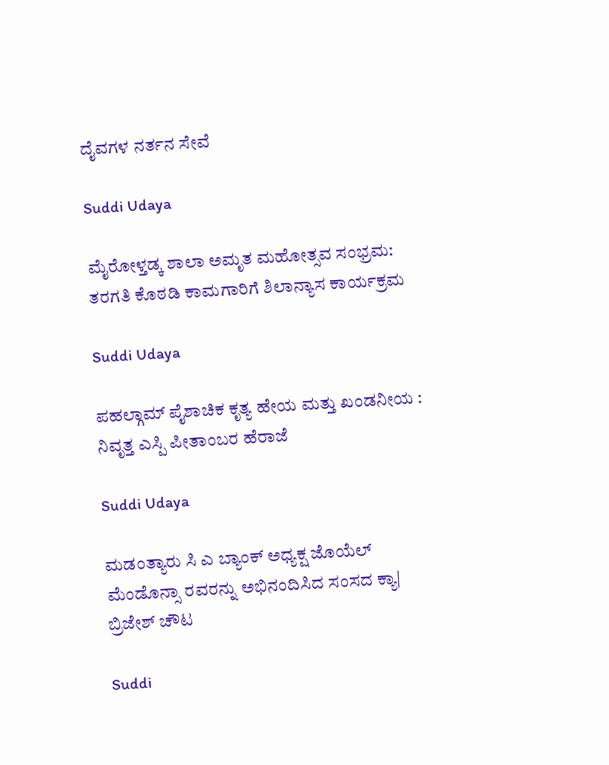ದೈವಗಳ ನರ್ತನ ಸೇವೆ

Suddi Udaya

ಮೈರೋಳ್ತಡ್ಕ ಶಾಲಾ ಅಮೃತ ಮಹೋತ್ಸವ ಸಂಭ್ರಮ: ತರಗತಿ ಕೊಠಡಿ ಕಾಮಗಾರಿಗೆ ಶಿಲಾನ್ಯಾಸ ಕಾರ್ಯಕ್ರಮ

Suddi Udaya

ಪಹಲ್ಗಾಮ್ ಪೈಶಾಚಿಕ ಕೃತ್ಯ ಹೇಯ ಮತ್ತು ಖಂಡನೀಯ : ನಿವೃತ್ತ ಎಸ್ಪಿ ಪೀತಾಂಬರ ಹೆರಾಜೆ

Suddi Udaya

ಮಡಂತ್ಯಾರು ಸಿ ಎ ಬ್ಯಾಂಕ್ ಅಧ್ಯಕ್ಷ ಜೊಯೆಲ್ ಮೆಂಡೊನ್ಸಾ ರವರನ್ನು ಅಭಿನಂದಿಸಿದ ಸಂಸದ ಕ್ಯಾ| ಬ್ರಿಜೇಶ್ ಚೌಟ

Suddi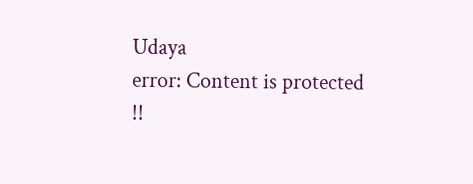Udaya
error: Content is protected !!